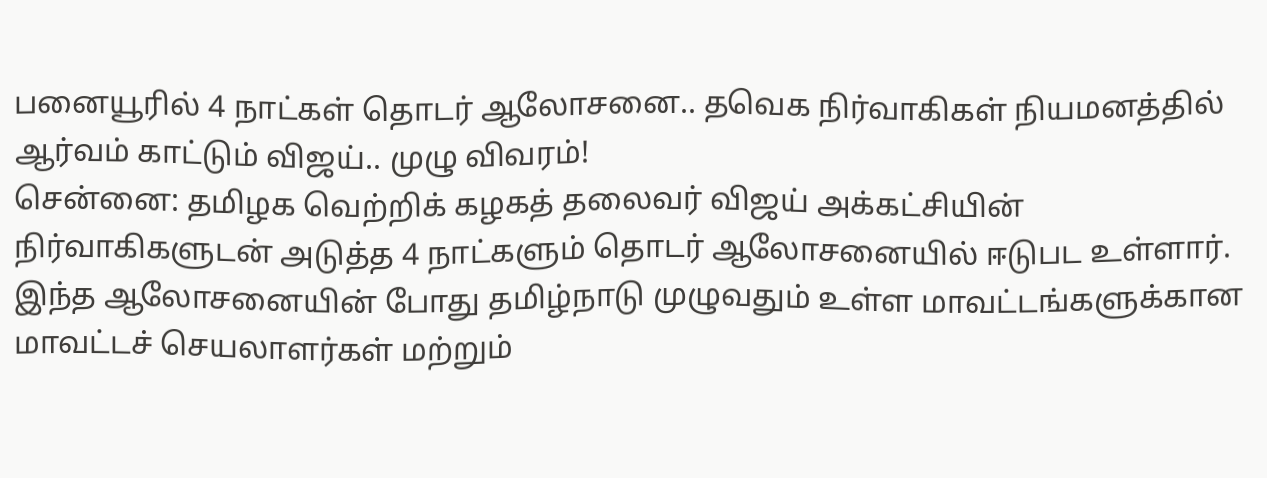பனையூரில் 4 நாட்கள் தொடர் ஆலோசனை.. தவெக நிர்வாகிகள் நியமனத்தில் ஆர்வம் காட்டும் விஜய்.. முழு விவரம்!
சென்னை: தமிழக வெற்றிக் கழகத் தலைவர் விஜய் அக்கட்சியின் நிர்வாகிகளுடன் அடுத்த 4 நாட்களும் தொடர் ஆலோசனையில் ஈடுபட உள்ளார். இந்த ஆலோசனையின் போது தமிழ்நாடு முழுவதும் உள்ள மாவட்டங்களுக்கான மாவட்டச் செயலாளர்கள் மற்றும்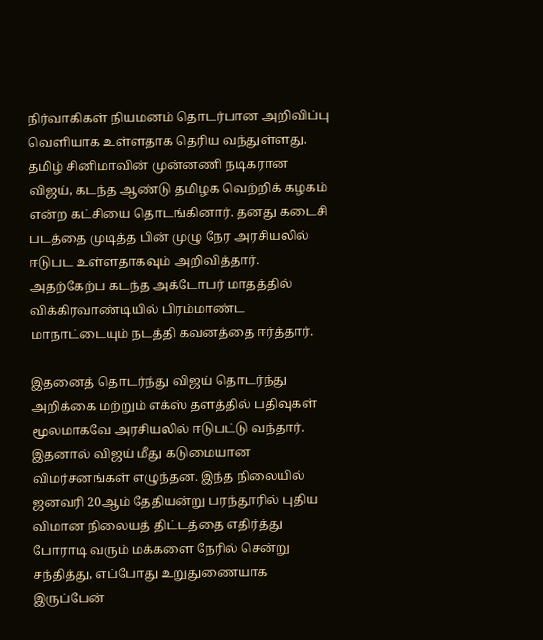நிர்வாகிகள் நியமனம் தொடர்பான அறிவிப்பு வெளியாக உள்ளதாக தெரிய வந்துள்ளது.
தமிழ் சினிமாவின் முன்னணி நடிகரான விஜய், கடந்த ஆண்டு தமிழக வெற்றிக் கழகம் என்ற கட்சியை தொடங்கினார். தனது கடைசி படத்தை முடித்த பின் முழு நேர அரசியலில் ஈடுபட உள்ளதாகவும் அறிவித்தார். அதற்கேற்ப கடந்த அக்டோபர் மாதத்தில் விக்கிரவாண்டியில் பிரம்மாண்ட மாநாட்டையும் நடத்தி கவனத்தை ஈர்த்தார்.

இதனைத் தொடர்ந்து விஜய் தொடர்ந்து அறிக்கை மற்றும் எக்ஸ் தளத்தில் பதிவுகள் மூலமாகவே அரசியலில் ஈடுபட்டு வந்தார். இதனால் விஜய் மீது கடுமையான விமர்சனங்கள் எழுந்தன. இந்த நிலையில் ஜனவரி 20ஆம் தேதியன்று பரந்தூரில் புதிய விமான நிலையத் திட்டத்தை எதிர்த்து போராடி வரும் மக்களை நேரில் சென்று சந்தித்து, எப்போது உறுதுணையாக இருப்பேன்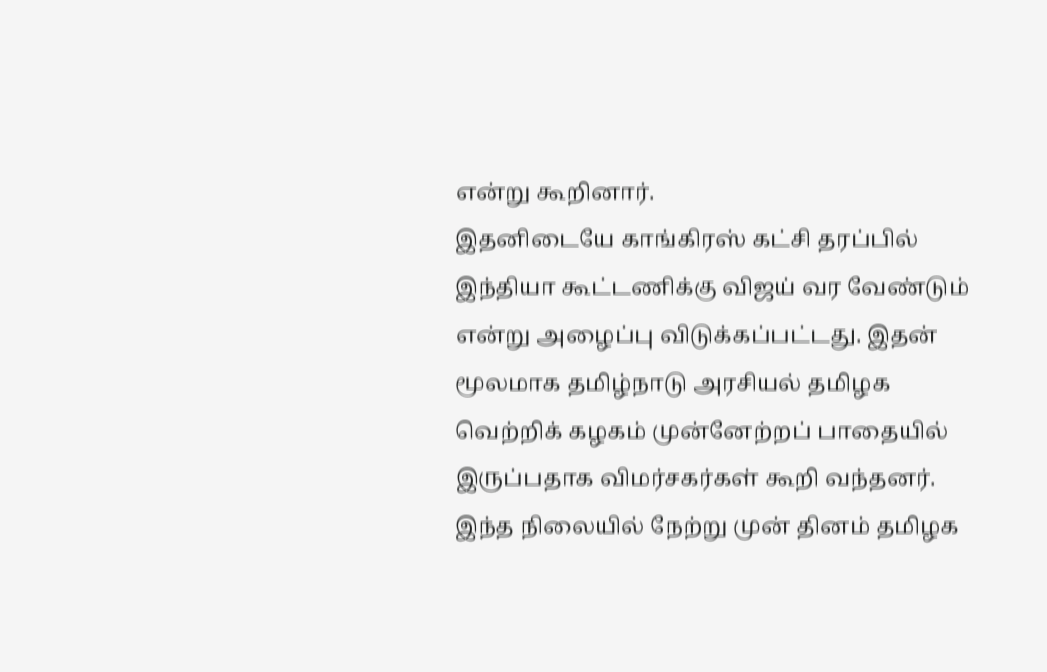என்று கூறினார்.
இதனிடையே காங்கிரஸ் கட்சி தரப்பில் இந்தியா கூட்டணிக்கு விஜய் வர வேண்டும் என்று அழைப்பு விடுக்கப்பட்டது. இதன் மூலமாக தமிழ்நாடு அரசியல் தமிழக வெற்றிக் கழகம் முன்னேற்றப் பாதையில் இருப்பதாக விமர்சகர்கள் கூறி வந்தனர். இந்த நிலையில் நேற்று முன் தினம் தமிழக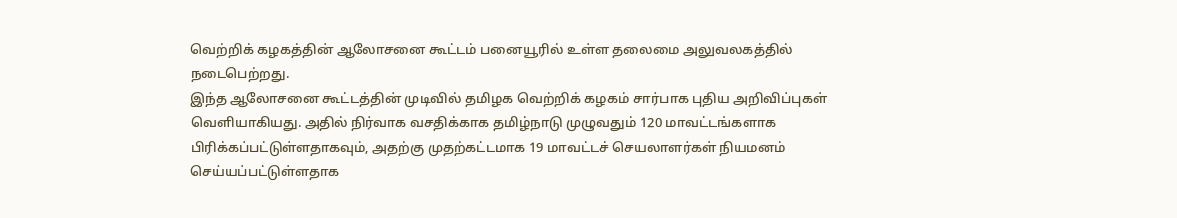வெற்றிக் கழகத்தின் ஆலோசனை கூட்டம் பனையூரில் உள்ள தலைமை அலுவலகத்தில் நடைபெற்றது.
இந்த ஆலோசனை கூட்டத்தின் முடிவில் தமிழக வெற்றிக் கழகம் சார்பாக புதிய அறிவிப்புகள் வெளியாகியது. அதில் நிர்வாக வசதிக்காக தமிழ்நாடு முழுவதும் 120 மாவட்டங்களாக பிரிக்கப்பட்டுள்ளதாகவும், அதற்கு முதற்கட்டமாக 19 மாவட்டச் செயலாளர்கள் நியமனம் செய்யப்பட்டுள்ளதாக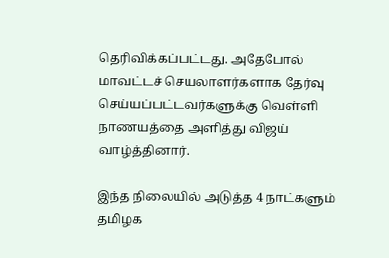தெரிவிக்கப்பட்டது. அதேபோல் மாவட்டச் செயலாளர்களாக தேர்வு செய்யப்பட்டவர்களுக்கு வெள்ளி நாணயத்தை அளித்து விஜய் வாழ்த்தினார்.

இந்த நிலையில் அடுத்த 4 நாட்களும் தமிழக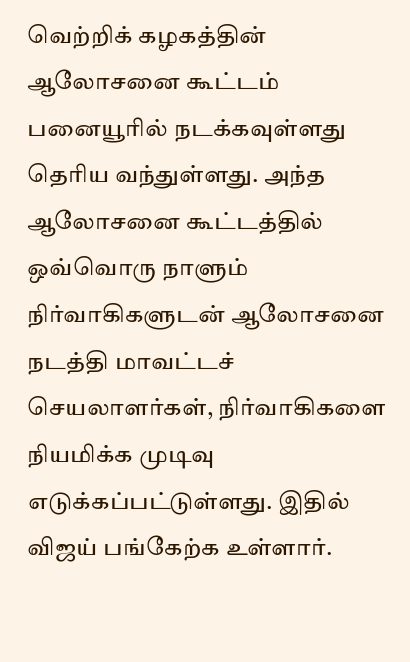வெற்றிக் கழகத்தின் ஆலோசனை கூட்டம் பனையூரில் நடக்கவுள்ளது தெரிய வந்துள்ளது. அந்த ஆலோசனை கூட்டத்தில் ஒவ்வொரு நாளும் நிர்வாகிகளுடன் ஆலோசனை நடத்தி மாவட்டச் செயலாளர்கள், நிர்வாகிகளை நியமிக்க முடிவு எடுக்கப்பட்டுள்ளது. இதில் விஜய் பங்கேற்க உள்ளார்.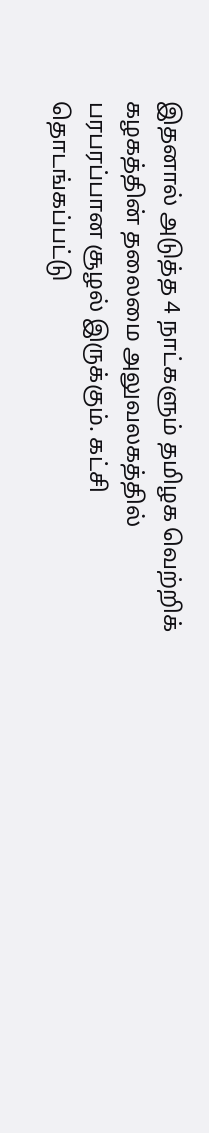இதனால் அடுத்த 4 நாட்களும் தமிழக வெற்றிக் கழகத்தின் தலைமை அலுவலகத்தில் பரபரப்பான சூழல் இருக்கும். கட்சி தொடங்கப்பட்டு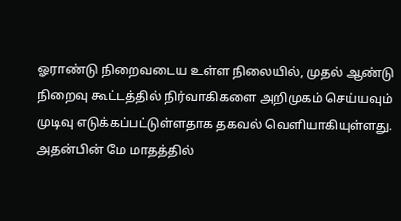ஓராண்டு நிறைவடைய உள்ள நிலையில், முதல் ஆண்டு நிறைவு கூட்டத்தில் நிர்வாகிகளை அறிமுகம் செய்யவும் முடிவு எடுக்கப்பட்டுள்ளதாக தகவல் வெளியாகியுள்ளது. அதன்பின் மே மாதத்தில்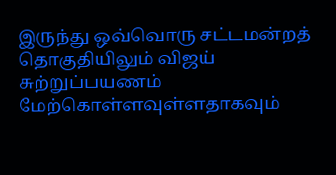இருந்து ஒவ்வொரு சட்டமன்றத் தொகுதியிலும் விஜய் சுற்றுப்பயணம் மேற்கொள்ளவுள்ளதாகவும்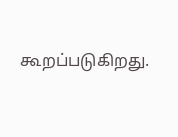கூறப்படுகிறது.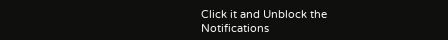Click it and Unblock the Notifications